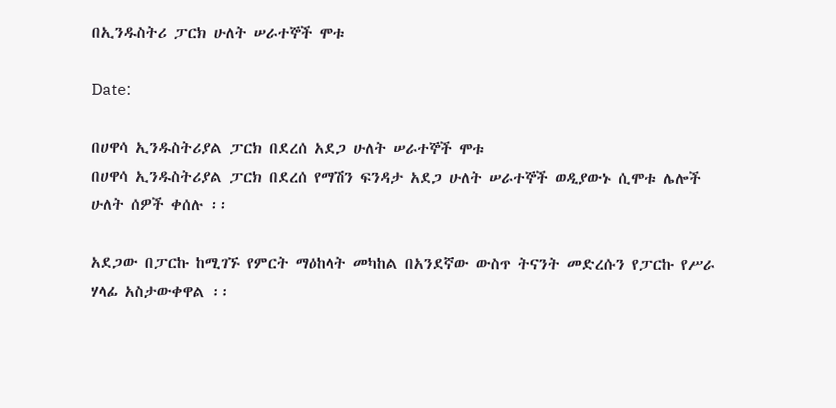በኢንዱስትሪ ፓርክ ሁለት ሠራተኞች ሞቱ

Date:

በሀዋሳ ኢንዱስትሪያል ፓርክ በደረሰ አደጋ ሁለት ሠራተኞች ሞቱ
በሀዋሳ ኢንዱስትሪያል ፓርክ በደረሰ የማሽን ፍንዳታ አደጋ ሁለት ሠራተኞች ወዲያውኑ ሲሞቱ ሌሎች ሁለት ሰዎች ቀሰሉ ፡፡

አደጋው በፓርኩ ከሚገኙ የምርት ማዕከላት መካከል በአንደኛው ውስጥ ትናንት መድረሱን የፓርኩ የሥራ ሃላፊ አስታውቀዋል ፡፡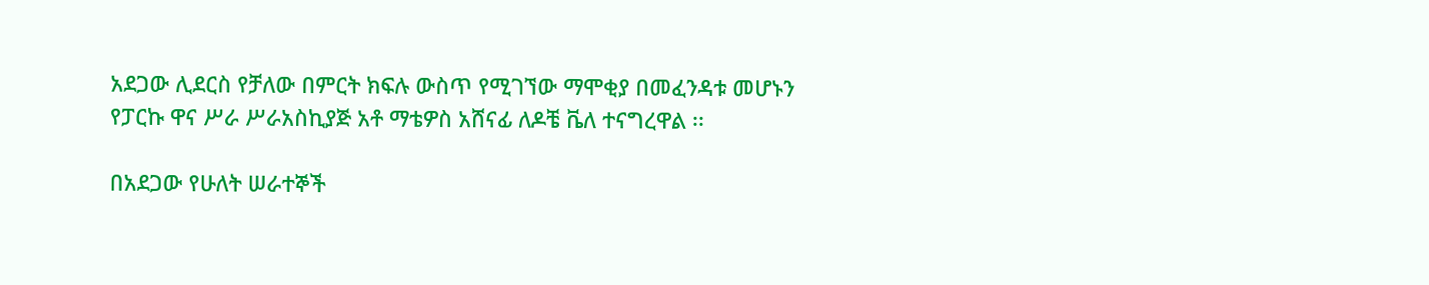አደጋው ሊደርስ የቻለው በምርት ክፍሉ ውስጥ የሚገኘው ማሞቂያ በመፈንዳቱ መሆኑን የፓርኩ ዋና ሥራ ሥራአስኪያጅ አቶ ማቴዎስ አሸናፊ ለዶቼ ቬለ ተናግረዋል ፡፡

በአደጋው የሁለት ሠራተኞች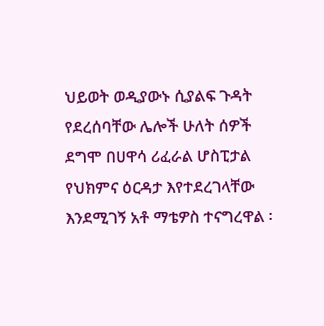ህይወት ወዲያውኑ ሲያልፍ ጉዳት የደረሰባቸው ሌሎች ሁለት ሰዎች ደግሞ በሀዋሳ ሪፈራል ሆስፒታል የህክምና ዕርዳታ እየተደረገላቸው እንደሚገኝ አቶ ማቴዎስ ተናግረዋል ፡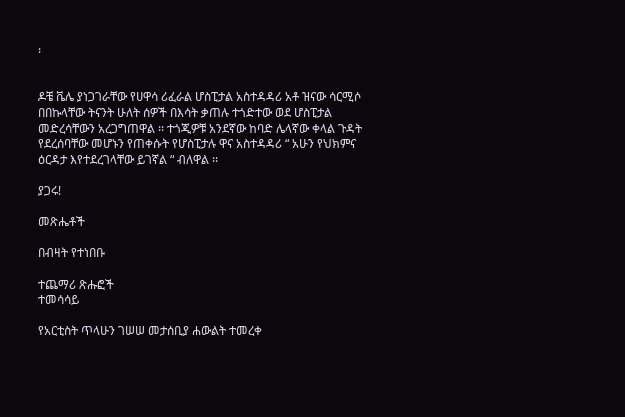፡


ዶቼ ቬሌ ያነጋገራቸው የሀዋሳ ሪፈራል ሆስፒታል አስተዳዳሪ አቶ ዝናው ሳርሚሶ በበኩላቸው ትናንት ሁለት ሰዎች በእሳት ቃጠሉ ተጎድተው ወደ ሆስፒታል መድረሳቸውን አረጋግጠዋል ፡፡ ተጎጂዎቹ አንደኛው ከባድ ሌላኛው ቀላል ጉዳት የደረሰባቸው መሆኑን የጠቀሱት የሆስፒታሉ ዋና አስተዳዳሪ “ አሁን የህክምና ዕርዳታ እየተደረገላቸው ይገኛል “ ብለዋል ፡፡

ያጋሩ!

መጽሔቶች

በብዛት የተነበቡ

ተጨማሪ ጽሑፎች
ተመሳሳይ

የአርቲስት ጥላሁን ገሠሠ መታሰቢያ ሐውልት ተመረቀ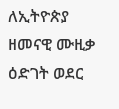ለኢትዮጵያ ዘመናዊ ሙዚቃ ዕድገት ወደር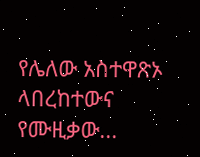የሌለው አስተዋጽኦ ላበረከተውና የሙዚቃው...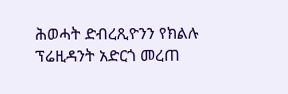ሕወሓት ድብረጺዮንን የክልሉ ፕሬዚዳንት አድርጎ መረጠ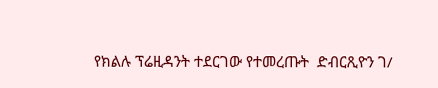የክልሉ ፕሬዚዳንት ተደርገው የተመረጡት  ድብርጺዮን ገ/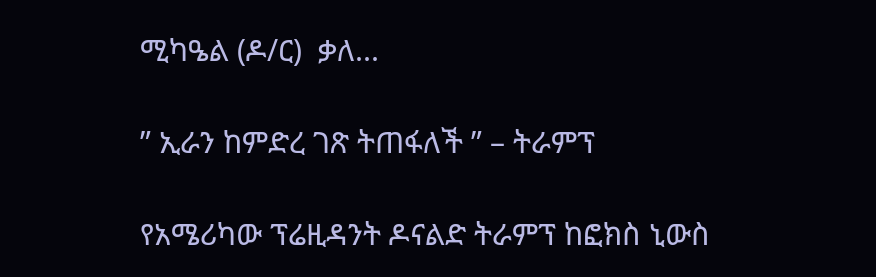ሚካዔል (ዶ/ር)  ቃለ...

” ኢራን ከምድረ ገጽ ትጠፋለች ” – ትራምፕ

የአሜሪካው ፕሬዚዳንት ዶናልድ ትራምፕ ከፎክስ ኒውስ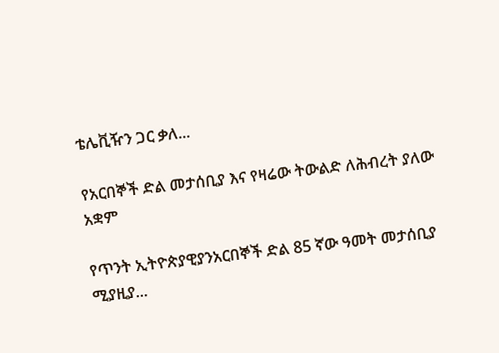ቴሌቪዥን ጋር ቃለ...

የአርበኞች ድል መታሰቢያ እና የዛሬው ትውልድ ለሕብረት ያለው አቋም

የጥንት ኢትዮጵያዊያንአርበኞች ድል 85 ኛው ዓመት መታሰቢያ ሚያዚያ...